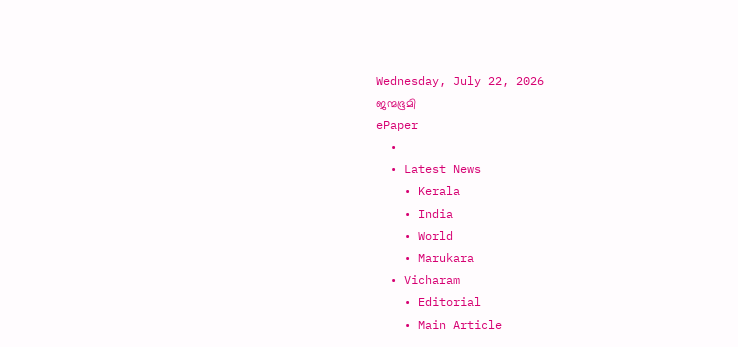Wednesday, July 22, 2026
ജന്മഭൂമി
ePaper
  •
  • Latest News
    • Kerala
    • India
    • World
    • Marukara
  • Vicharam
    • Editorial
    • Main Article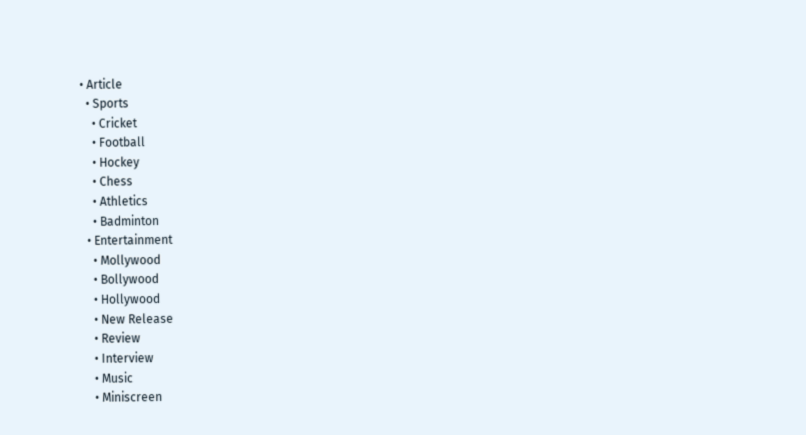• Article
  • Sports
    • Cricket
    • Football
    • Hockey
    • Chess
    • Athletics
    • Badminton
  • Entertainment
    • Mollywood
    • Bollywood
    • Hollywood
    • New Release
    • Review
    • Interview
    • Music
    • Miniscreen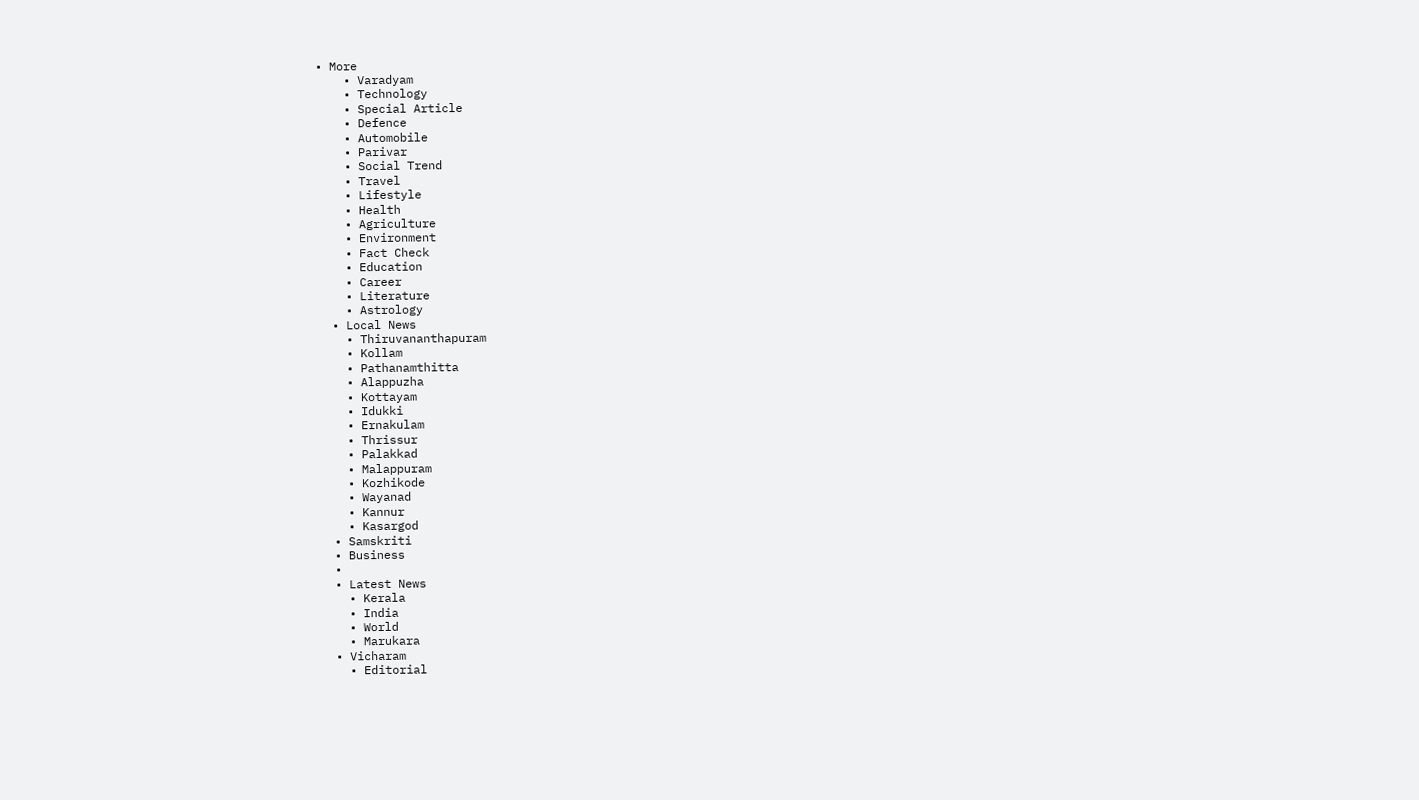• More
    • Varadyam
    • Technology
    • Special Article
    • Defence
    • Automobile
    • Parivar
    • Social Trend
    • Travel
    • Lifestyle
    • Health
    • Agriculture
    • Environment
    • Fact Check
    • Education
    • Career
    • Literature
    • Astrology
  • Local News
    • Thiruvananthapuram
    • Kollam
    • Pathanamthitta
    • Alappuzha
    • Kottayam
    • Idukki
    • Ernakulam
    • Thrissur
    • Palakkad
    • Malappuram
    • Kozhikode
    • Wayanad
    • Kannur
    • Kasargod
  • Samskriti
  • Business
  •
  • Latest News
    • Kerala
    • India
    • World
    • Marukara
  • Vicharam
    • Editorial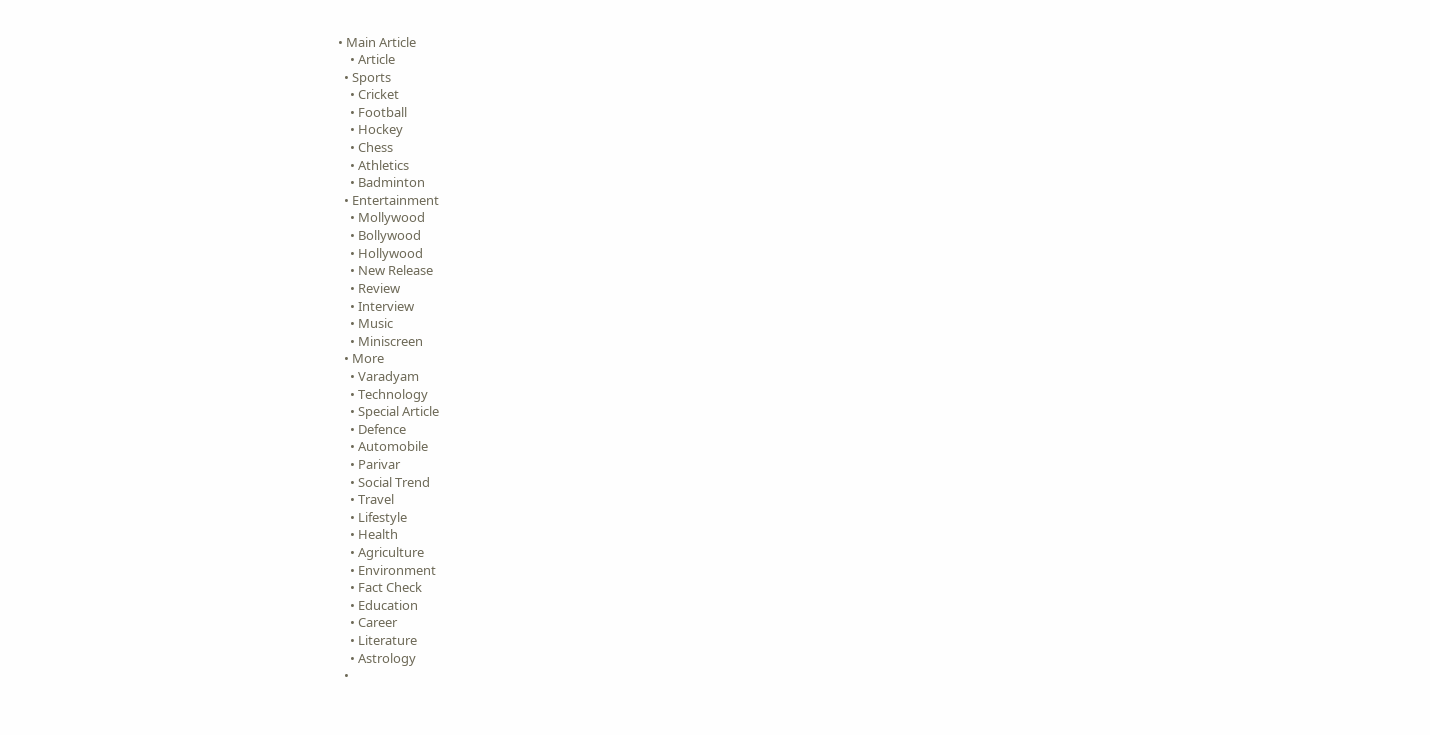• Main Article
    • Article
  • Sports
    • Cricket
    • Football
    • Hockey
    • Chess
    • Athletics
    • Badminton
  • Entertainment
    • Mollywood
    • Bollywood
    • Hollywood
    • New Release
    • Review
    • Interview
    • Music
    • Miniscreen
  • More
    • Varadyam
    • Technology
    • Special Article
    • Defence
    • Automobile
    • Parivar
    • Social Trend
    • Travel
    • Lifestyle
    • Health
    • Agriculture
    • Environment
    • Fact Check
    • Education
    • Career
    • Literature
    • Astrology
  •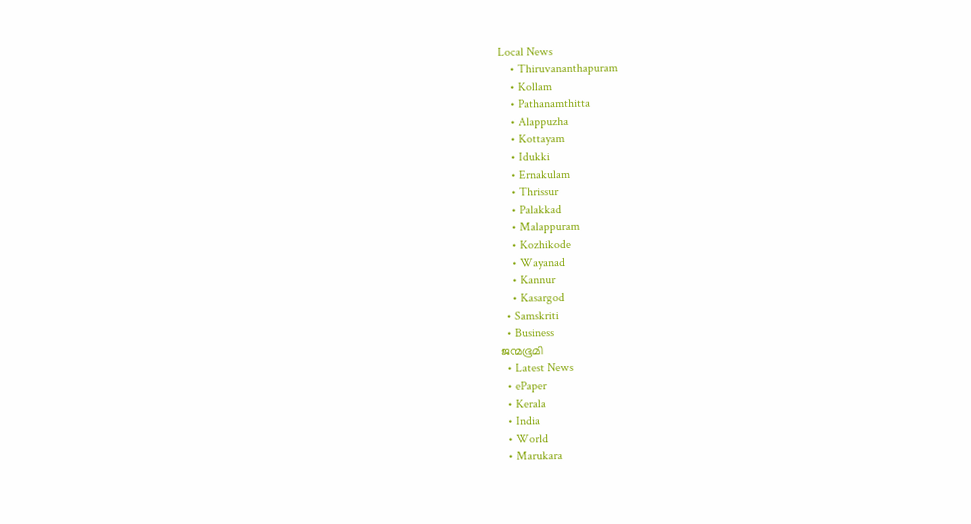Local News
    • Thiruvananthapuram
    • Kollam
    • Pathanamthitta
    • Alappuzha
    • Kottayam
    • Idukki
    • Ernakulam
    • Thrissur
    • Palakkad
    • Malappuram
    • Kozhikode
    • Wayanad
    • Kannur
    • Kasargod
  • Samskriti
  • Business
ജന്മഭൂമി
  • Latest News
  • ePaper
  • Kerala
  • India
  • World
  • Marukara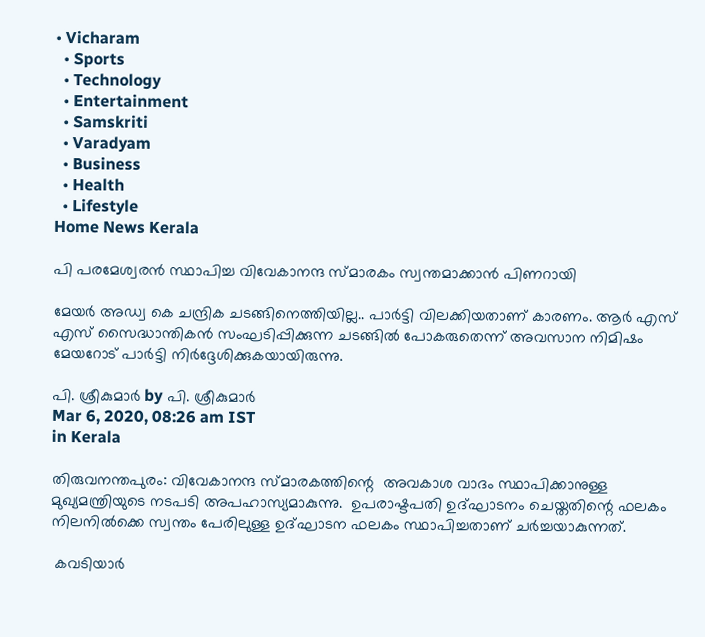• Vicharam
  • Sports
  • Technology
  • Entertainment
  • Samskriti
  • Varadyam
  • Business
  • Health
  • Lifestyle
Home News Kerala

പി പരമേശ്വരന്‍ സ്ഥാപിച്ച വിവേകാനന്ദ സ്മാരകം സ്വന്തമാക്കാന്‍ പിണറായി

മേയര്‍ അഡ്വ കെ ചന്ദ്രിക ചടങ്ങിനെത്തിയില്ല.. പാര്‍ട്ടി വിലക്കിയതാണ് കാരണം. ആര്‍ എസ് എസ് സൈദ്ധാന്തികന്‍ സംഘടിപ്പിക്കുന്ന ചടങ്ങില്‍ പോകരുതെന്ന് അവസാന നിമിഷം മേയറോട് പാര്‍ട്ടി നിര്‍ദ്ദേശിക്കുകയായിരുന്നു.

പി. ശ്രീകുമാര്‍ by പി. ശ്രീകുമാര്‍
Mar 6, 2020, 08:26 am IST
in Kerala

തിരുവനന്തപുരം: വിവേകാനന്ദ സ്മാരകത്തിന്റെ  അവകാശ വാദം സ്ഥാപിക്കാനുള്ള മുഖ്യമന്ത്രിയുടെ നടപടി അപഹാസ്യമാകുന്നു.  ഉപരാഷ്ടപതി ഉദ്ഘാടനം ചെയ്തതിന്റെ ഫലകം നിലനില്‍ക്കെ സ്വന്തം പേരിലുള്ള ഉദ്ഘാടന ഫലകം സ്ഥാപിച്ചതാണ് ചര്‍ച്ചയാകുന്നത്.

 കവടിയാര്‍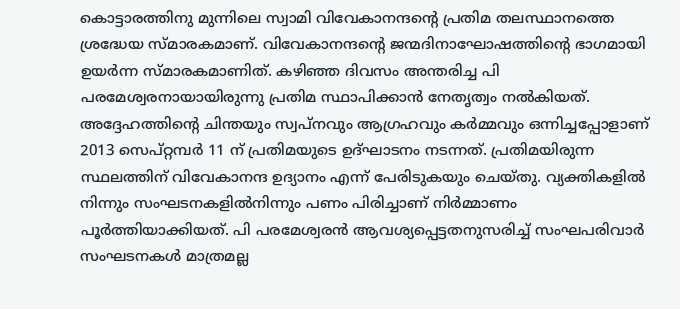കൊട്ടാരത്തിനു മുന്നിലെ സ്വാമി വിവേകാനന്ദന്റെ പ്രതിമ തലസ്ഥാനത്തെ ശ്രദ്ധേയ സ്മാരകമാണ്. വിവേകാനന്ദന്റെ ജന്മദിനാഘോഷത്തിന്റെ ഭാഗമായി ഉയര്‍ന്ന സ്മാരകമാണിത്. കഴിഞ്ഞ ദിവസം അന്തരിച്ച പി പരമേശ്വരനായായിരുന്നു പ്രതിമ സ്ഥാപിക്കാന്‍ നേതൃത്വം നല്‍കിയത്. അദ്ദേഹത്തിന്റെ ചിന്തയും സ്വപ്നവും ആഗ്രഹവും കര്‍മ്മവും ഒന്നിച്ചപ്പോളാണ് 2013 സെപ്റ്റമ്പര്‍ 11 ന് പ്രതിമയുടെ ഉദ്ഘാടനം നടന്നത്. പ്രതിമയിരുന്ന സ്ഥലത്തിന് വിവേകാനന്ദ ഉദ്യാനം എന്ന് പേരിടുകയും ചെയ്തു. വ്യക്തികളില്‍ നിന്നും സംഘടനകളില്‍നിന്നും പണം പിരിച്ചാണ് നിര്‍മ്മാണം പൂര്‍ത്തിയാക്കിയത്. പി പരമേശ്വരന്‍ ആവശ്യപ്പെട്ടതനുസരിച്ച് സംഘപരിവാര്‍ സംഘടനകള്‍ മാത്രമല്ല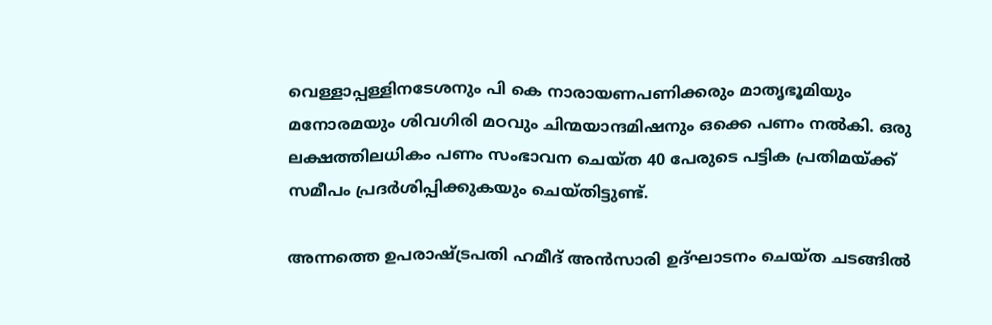വെള്ളാപ്പള്ളിനടേശനും പി കെ നാരായണപണിക്കരും മാതൃഭൂമിയും മനോരമയും ശിവഗിരി മഠവും ചിന്മയാന്ദമിഷനും ഒക്കെ പണം നല്‍കി. ഒരു ലക്ഷത്തിലധികം പണം സംഭാവന ചെയ്ത 40 പേരുടെ പട്ടിക പ്രതിമയ്‌ക്ക് സമീപം പ്രദര്‍ശിപ്പിക്കുകയും ചെയ്തിട്ടുണ്ട്.

അന്നത്തെ ഉപരാഷ്‌ട്രപതി ഹമീദ് അന്‍സാരി ഉദ്ഘാടനം ചെയ്ത ചടങ്ങില്‍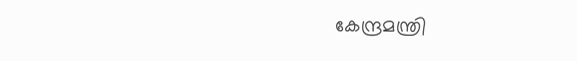കേന്ദ്രമന്ത്രി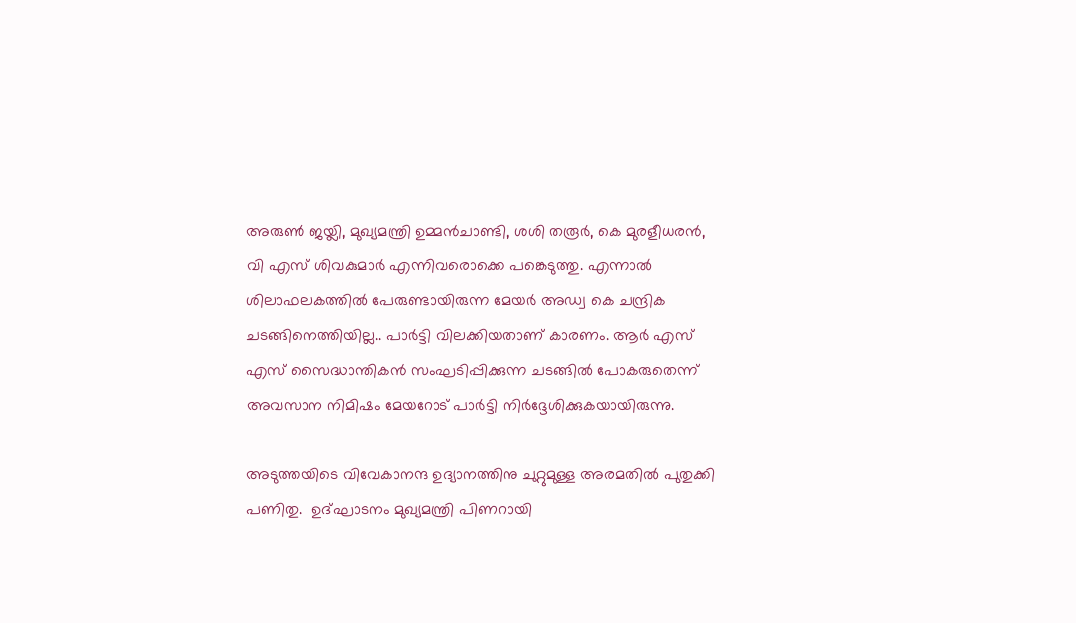അരുണ്‍ ജയ്ലി, മുഖ്യമന്ത്രി ഉമ്മന്‍ചാണ്ടി, ശശി തരൂര്‍, കെ മുരളീധരന്‍, വി എസ് ശിവകുമാര്‍ എന്നിവരൊക്കെ പങ്കെടുത്തു. എന്നാല്‍ ശിലാഫലകത്തില്‍ പേരുണ്ടായിരുന്ന മേയര്‍ അഡ്വ കെ ചന്ദ്രിക ചടങ്ങിനെത്തിയില്ല.. പാര്‍ട്ടി വിലക്കിയതാണ് കാരണം. ആര്‍ എസ് എസ് സൈദ്ധാന്തികന്‍ സംഘടിപ്പിക്കുന്ന ചടങ്ങില്‍ പോകരുതെന്ന് അവസാന നിമിഷം മേയറോട് പാര്‍ട്ടി നിര്‍ദ്ദേശിക്കുകയായിരുന്നു.

അടുത്തയിടെ വിവേകാനന്ദ ഉദ്യാനത്തിനു ചുറ്റുമുള്ള അരമതില്‍ പുതുക്കി പണിതു.  ഉദ്ഘാടനം മുഖ്യമന്ത്രി പിണറായി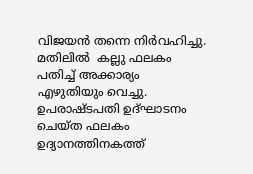വിജയന്‍ തന്നെ നിര്‍വഹിച്ചു. മതിലില്‍  കല്ലു ഫലകം പതിച്ച് അക്കാര്യം എഴുതിയും വെച്ചു. ഉപരാഷ്ടപതി ഉദ്ഘാടനം ചെയ്ത ഫലകം ഉദ്യാനത്തിനകത്ത്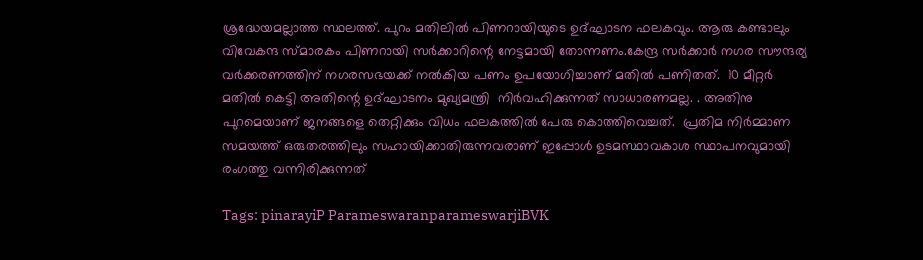ശ്രദ്ധേയമല്ലാത്ത സ്ഥലത്ത്. പുറം മതിലില്‍ പിണറായിയുടെ ഉദ്ഘാടന ഫലകവും. ആരു കണ്ടാലും വിവേകന്ദ സ്മാരകം പിണറായി സര്‍ക്കാറിന്റെ നേട്ടമായി തോന്നണം.കേന്ദ്ര സര്‍ക്കാര്‍ നഗര സൗന്ദര്യ വര്‍ക്കരണത്തിന് നഗരസഭയക്ക് നല്‍കിയ പണം ഉപയോഗിച്ചാണ് മതില്‍ പണിതത്.  10 മീറ്റര്‍ മതില്‍ കെട്ടി അതിന്റെ ഉദ്ഘാടനം മുഖ്യമന്ത്രി  നിര്‍വഹിക്കുന്നത് സാധാരണമല്ല. . അതിനു പുറമെയാണ് ജനങ്ങളെ തെറ്റിക്കും വിധം ഫലകത്തില്‍ പേരു കൊത്തിവെച്ചത്.  പ്രതിമ നിര്‍മ്മാണ സമയത്ത് ഒരുതരത്തിലും സഹായിക്കാതിരുന്നവരാണ് ഇപ്പോള്‍ ഉടമസ്ഥാവകാശ സ്ഥാപനവുമായി രംഗത്തു വന്നിരിക്കുന്നത്

Tags: pinarayiP ParameswaranparameswarjiBVK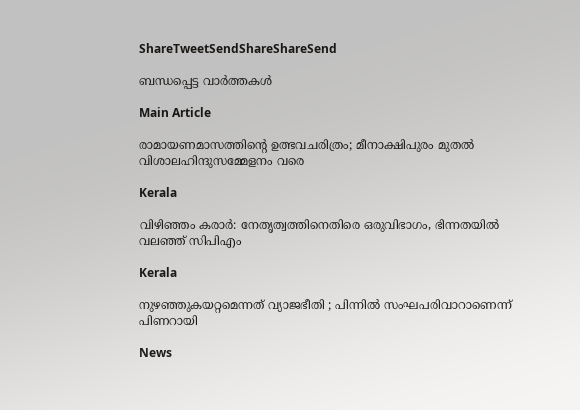ShareTweetSendShareShareSend

ബന്ധപ്പെട്ട വാര്‍ത്തകള്‍

Main Article

രാമായണമാസത്തിന്റെ ഉത്ഭവചരിത്രം; മീനാക്ഷിപുരം മുതല്‍ വിശാലഹിന്ദുസമ്മേളനം വരെ

Kerala

വിഴിഞ്ഞം കരാര്‍: നേതൃത്വത്തിനെതിരെ ഒരുവിഭാഗം, ഭിന്നതയില്‍ വലഞ്ഞ് സിപിഎം

Kerala

നുഴഞ്ഞുകയറ്റമെന്നത് വ്യാജഭീതി ; പിന്നിൽ സംഘപരിവാറാണെന്ന് പിണറായി

News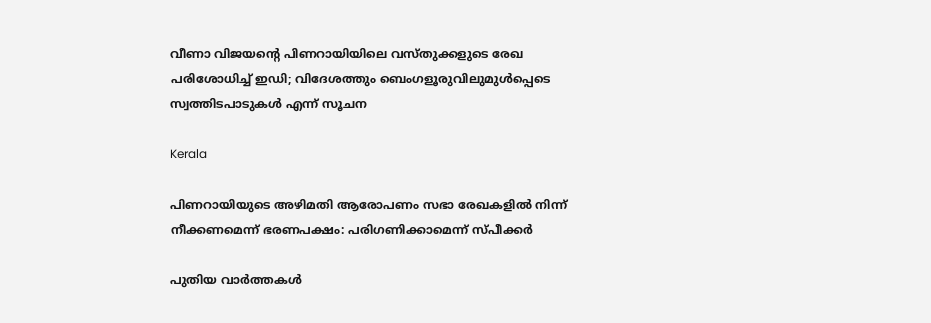വീണാ വിജയന്റെ പിണറായിയിലെ വസ്തുക്കളുടെ രേഖ പരിശോധിച്ച് ഇഡി; വിദേശത്തും ബെംഗളൂരുവിലുമുൾപ്പെടെ സ്വത്തിടപാടുകൾ എന്ന് സൂചന

Kerala

പിണറായിയുടെ അഴിമതി ആരോപണം സഭാ രേഖകളില്‍ നിന്ന് നീക്കണമെന്ന് ഭരണപക്ഷം: പരിഗണിക്കാമെന്ന് സ്പീക്കര്‍

പുതിയ വാര്‍ത്തകള്‍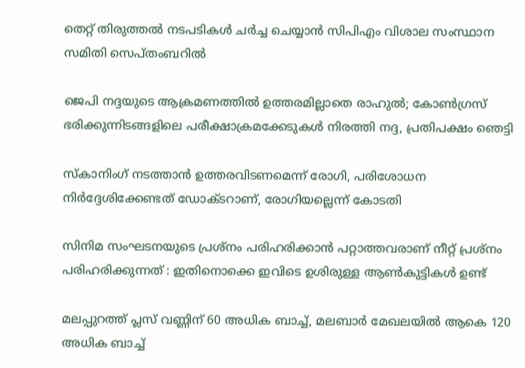തെറ്റ് തിരുത്തല്‍ നടപടികള്‍ ചര്‍ച്ച ചെയ്യാന്‍ സിപിഎം വിശാല സംസ്ഥാന സമിതി സെപ്തംബറില്‍

ജെപി നദ്ദയുടെ ആക്രമണത്തില്‍ ഉത്തരമില്ലാതെ രാഹുല്‍; കോണ്‍ഗ്രസ് ഭരിക്കുന്നിടങ്ങളിലെ പരീക്ഷാക്രമക്കേടുകള്‍ നിരത്തി നദ്ദ, പ്രതിപക്ഷം ഞെട്ടി

സ്‌കാനിംഗ് നടത്താന്‍ ഉത്തരവിടണമെന്ന് രോഗി, പരിശോധന നിര്‍ദ്ദേശിക്കേണ്ടത് ഡോക്ടറാണ്, രോഗിയല്ലെന്ന് കോടതി

സിനിമ സംഘടനയുടെ പ്രശ്നം പരിഹരിക്കാൻ പറ്റാത്തവരാണ് നീറ്റ് പ്രശ്നം പരിഹരിക്കുന്നത് : ഇതിനൊക്കെ ഇവിടെ ഉശിരുള്ള ആൺകുട്ടികൾ ഉണ്ട്

മലപ്പുറത്ത് പ്ലസ് വണ്ണിന് 60 അധിക ബാച്ച്, മലബാര്‍ മേഖലയില്‍ ആകെ 120 അധിക ബാച്ച്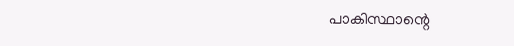പാകിസ്ഥാന്റെ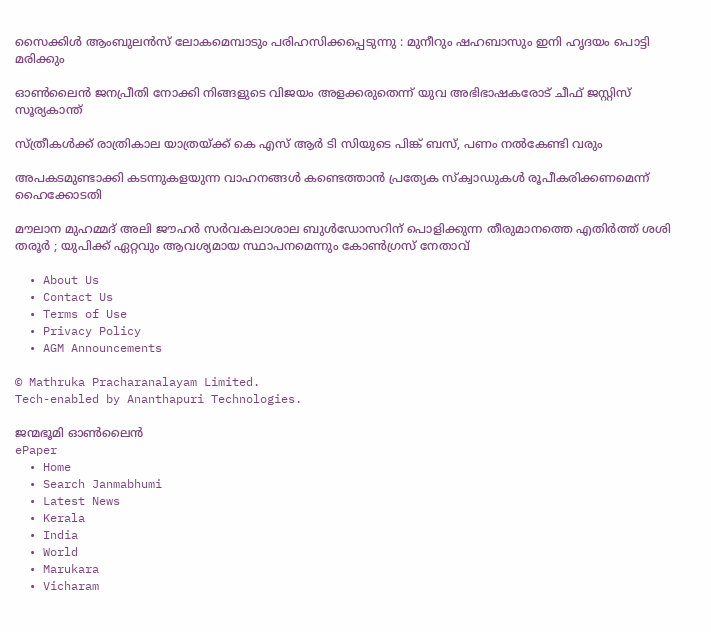സൈക്കിൾ ആംബുലൻസ് ലോകമെമ്പാടും പരിഹസിക്കപ്പെടുന്നു : മുനീറും ഷഹബാസും ഇനി ഹൃദയം പൊട്ടി മരിക്കും

ഓണ്‍ലൈന്‍ ജനപ്രീതി നോക്കി നിങ്ങളുടെ വിജയം അളക്കരുതെന്ന് യുവ അഭിഭാഷകരോട് ചീഫ് ജസ്റ്റിസ് സൂര്യകാന്ത്

സ്ത്രീകള്‍ക്ക് രാത്രികാല യാത്രയ്‌ക്ക് കെ എസ് ആര്‍ ടി സിയുടെ പിങ്ക് ബസ്, പണം നല്‍കേണ്ടി വരും

അപകടമുണ്ടാക്കി കടന്നുകളയുന്ന വാഹനങ്ങള്‍ കണ്ടെത്താന്‍ പ്രത്യേക സ്‌ക്വാഡുകള്‍ രൂപീകരിക്കണമെന്ന് ഹൈക്കോടതി

മൗലാന മുഹമ്മദ് അലി ജൗഹർ സർവകലാശാല ബുൾഡോസറിന് പൊളിക്കുന്ന തീരുമാനത്തെ എതിർത്ത് ശശി തരൂർ ; യുപിക്ക് ഏറ്റവും ആവശ്യമായ സ്ഥാപനമെന്നും കോൺഗ്രസ് നേതാവ്

  • About Us
  • Contact Us
  • Terms of Use
  • Privacy Policy
  • AGM Announcements

© Mathruka Pracharanalayam Limited.
Tech-enabled by Ananthapuri Technologies.

ജന്മഭൂമി ഓണ്‍ലൈന്‍
ePaper
  • Home
  • Search Janmabhumi
  • Latest News
  • Kerala
  • India
  • World
  • Marukara
  • Vicharam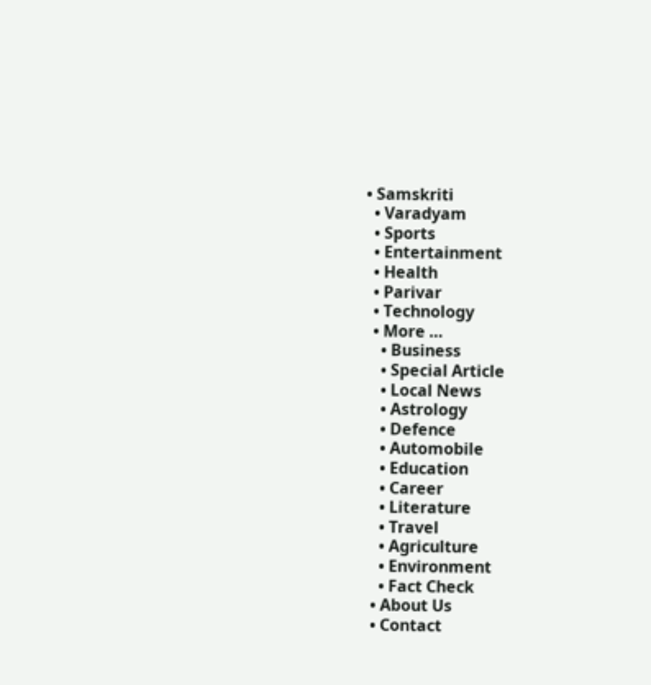• Samskriti
  • Varadyam
  • Sports
  • Entertainment
  • Health
  • Parivar
  • Technology
  • More …
    • Business
    • Special Article
    • Local News
    • Astrology
    • Defence
    • Automobile
    • Education
    • Career
    • Literature
    • Travel
    • Agriculture
    • Environment
    • Fact Check
  • About Us
  • Contact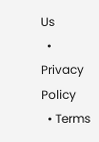Us
  • Privacy Policy
  • Terms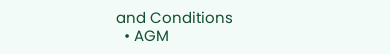and Conditions
  • AGM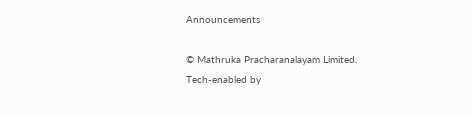Announcements

© Mathruka Pracharanalayam Limited.
Tech-enabled by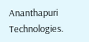Ananthapuri Technologies.